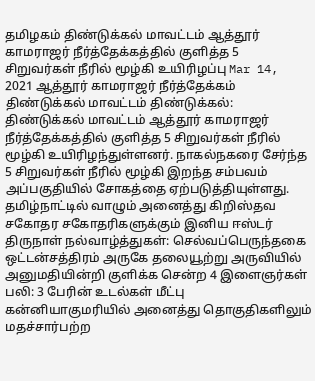தமிழகம் திண்டுக்கல் மாவட்டம் ஆத்தூர் காமராஜர் நீர்த்தேக்கத்தில் குளித்த 5 சிறுவர்கள் நீரில் மூழ்கி உயிரிழப்பு Mar 14, 2021 ஆத்தூர் காமராஜர் நீர்த்தேக்கம் திண்டுக்கல் மாவட்டம் திண்டுக்கல்: திண்டுக்கல் மாவட்டம் ஆத்தூர் காமராஜர் நீர்த்தேக்கத்தில் குளித்த 5 சிறுவர்கள் நீரில் மூழ்கி உயிரிழந்துள்ளனர். நாகல்நகரை சேர்ந்த 5 சிறுவர்கள் நீரில் மூழ்கி இறந்த சம்பவம் அப்பகுதியில் சோகத்தை ஏற்படுத்தியுள்ளது.
தமிழ்நாட்டில் வாழும் அனைத்து கிறிஸ்தவ சகோதர சகோதரிகளுக்கும் இனிய ஈஸ்டர் திருநாள் நல்வாழ்த்துகள்: செல்வப்பெருந்தகை
ஒட்டன்சத்திரம் அருகே தலையூற்று அருவியில் அனுமதியின்றி குளிக்க சென்ற 4 இளைஞர்கள் பலி: 3 பேரின் உடல்கள் மீட்பு
கன்னியாகுமரியில் அனைத்து தொகுதிகளிலும் மதச்சார்பற்ற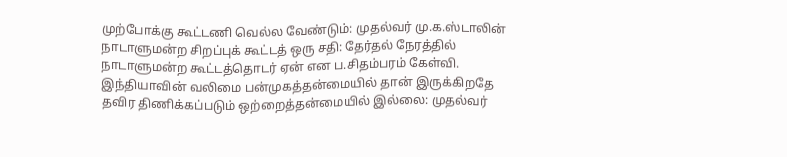முற்போக்கு கூட்டணி வெல்ல வேண்டும்: முதல்வர் மு.க.ஸ்டாலின்
நாடாளுமன்ற சிறப்புக் கூட்டத் ஒரு சதி: தேர்தல் நேரத்தில் நாடாளுமன்ற கூட்டத்தொடர் ஏன் என ப.சிதம்பரம் கேள்வி.
இந்தியாவின் வலிமை பன்முகத்தன்மையில் தான் இருக்கிறதே தவிர திணிக்கப்படும் ஒற்றைத்தன்மையில் இல்லை: முதல்வர்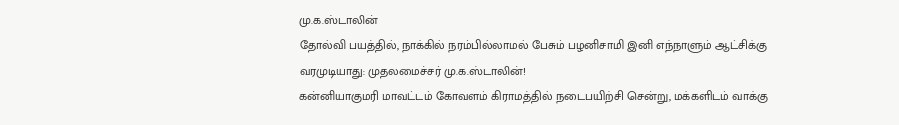மு.க.ஸ்டாலின்
தோல்வி பயத்தில், நாக்கில் நரம்பில்லாமல் பேசும் பழனிசாமி இனி எந்நாளும் ஆட்சிக்கு வரமுடியாது: முதலமைச்சர் மு.க.ஸ்டாலின்!
கன்னியாகுமரி மாவட்டம் கோவளம் கிராமத்தில் நடைபயிற்சி சென்று, மக்களிடம் வாக்கு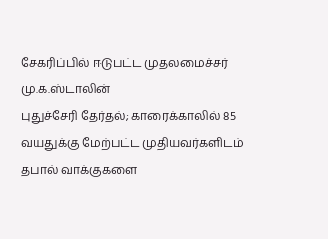சேகரிப்பில் ஈடுபட்ட முதலமைச்சர் மு.க.ஸ்டாலின்
புதுச்சேரி தேர்தல்; காரைக்காலில் 85 வயதுக்கு மேற்பட்ட முதியவர்களிடம் தபால் வாக்குகளை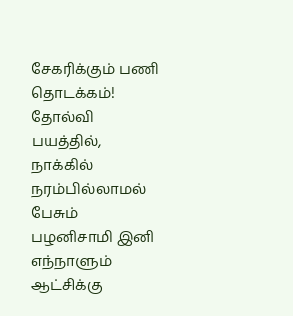சேகரிக்கும் பணி தொடக்கம்!
தோல்வி பயத்தில், நாக்கில் நரம்பில்லாமல் பேசும் பழனிசாமி இனி எந்நாளும் ஆட்சிக்கு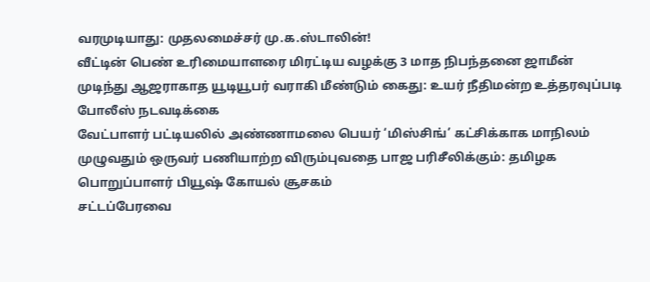வரமுடியாது: முதலமைச்சர் மு.க.ஸ்டாலின்!
வீட்டின் பெண் உரிமையாளரை மிரட்டிய வழக்கு 3 மாத நிபந்தனை ஜாமீன் முடிந்து ஆஜராகாத யூடியூபர் வராகி மீண்டும் கைது: உயர் நீதிமன்ற உத்தரவுப்படி போலீஸ் நடவடிக்கை
வேட்பாளர் பட்டியலில் அண்ணாமலை பெயர் ‘மிஸ்சிங்’ கட்சிக்காக மாநிலம் முழுவதும் ஒருவர் பணியாற்ற விரும்புவதை பாஜ பரிசீலிக்கும்: தமிழக பொறுப்பாளர் பியூஷ் கோயல் சூசகம்
சட்டப்பேரவை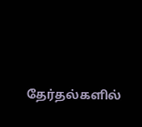தேர்தல்களில்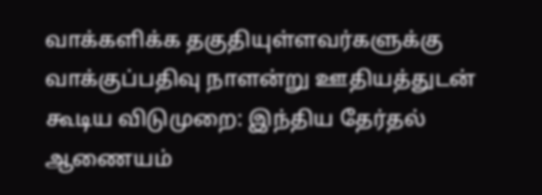வாக்களிக்க தகுதியுள்ளவர்களுக்கு வாக்குப்பதிவு நாளன்று ஊதியத்துடன் கூடிய விடுமுறை: இந்திய தேர்தல் ஆணையம்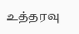உத்தரவு